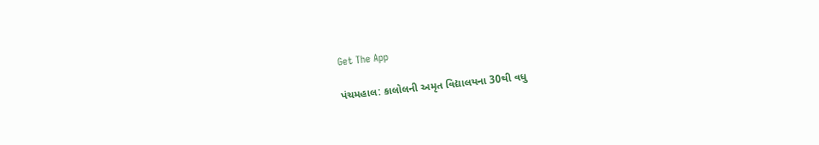Get The App

પંચમહાલ: કાલોલની અમૃત વિદ્યાલયના 30થી વધુ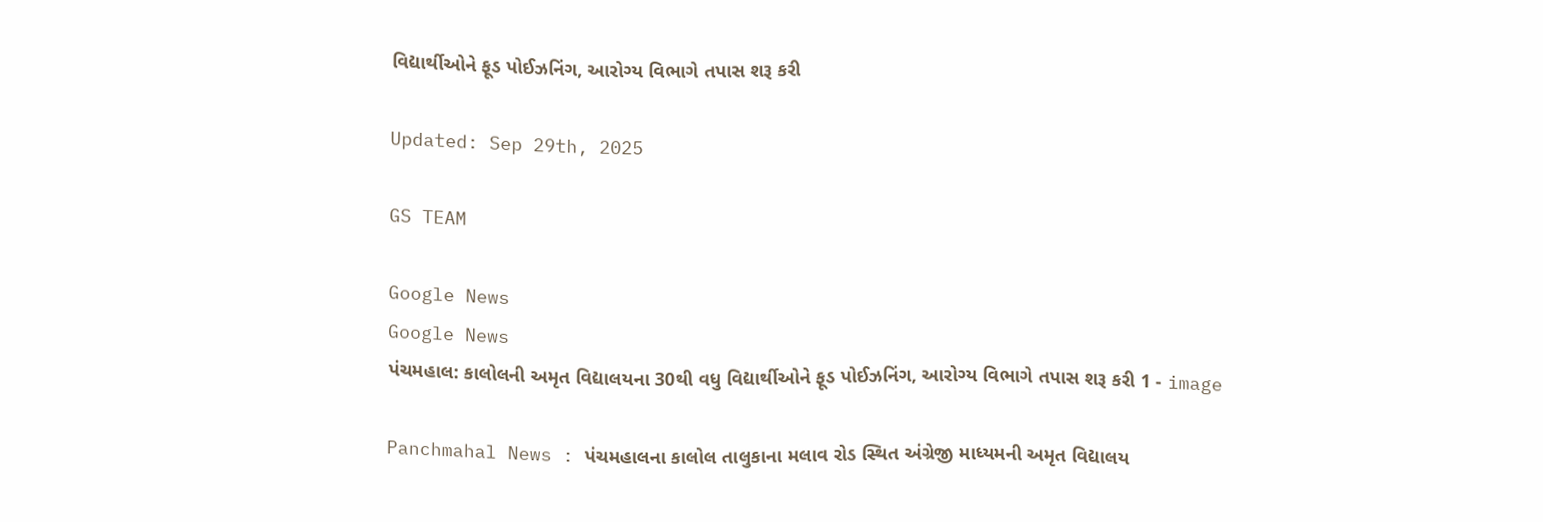વિદ્યાર્થીઓને ફૂડ પોઈઝનિંગ, આરોગ્ય વિભાગે તપાસ શરૂ કરી

Updated: Sep 29th, 2025

GS TEAM

Google News
Google News
પંચમહાલ: કાલોલની અમૃત વિદ્યાલયના 30થી વધુ વિદ્યાર્થીઓને ફૂડ પોઈઝનિંગ, આરોગ્ય વિભાગે તપાસ શરૂ કરી 1 - image

Panchmahal News : પંચમહાલના કાલોલ તાલુકાના મલાવ રોડ સ્થિત અંગ્રેજી માધ્યમની અમૃત વિદ્યાલય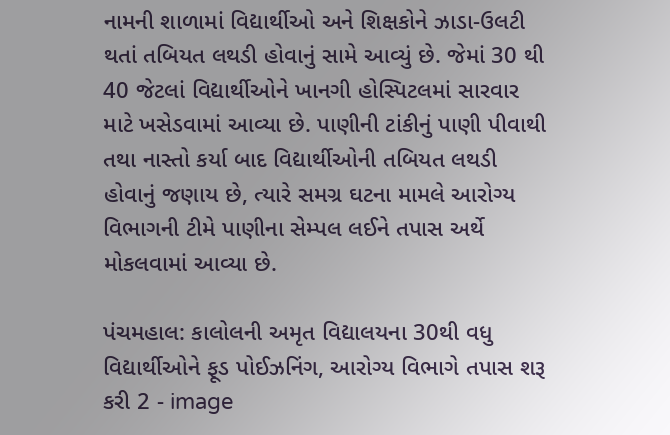નામની શાળામાં વિદ્યાર્થીઓ અને શિક્ષકોને ઝાડા-ઉલટી થતાં તબિયત લથડી હોવાનું સામે આવ્યું છે. જેમાં 30 થી 40 જેટલાં વિદ્યાર્થીઓને ખાનગી હોસ્પિટલમાં સારવાર માટે ખસેડવામાં આવ્યા છે. પાણીની ટાંકીનું પાણી પીવાથી તથા નાસ્તો કર્યા બાદ વિદ્યાર્થીઓની તબિયત લથડી હોવાનું જણાય છે, ત્યારે સમગ્ર ઘટના મામલે આરોગ્ય વિભાગની ટીમે પાણીના સેમ્પલ લઈને તપાસ અર્થે મોકલવામાં આવ્યા છે.

પંચમહાલ: કાલોલની અમૃત વિદ્યાલયના 30થી વધુ વિદ્યાર્થીઓને ફૂડ પોઈઝનિંગ, આરોગ્ય વિભાગે તપાસ શરૂ કરી 2 - image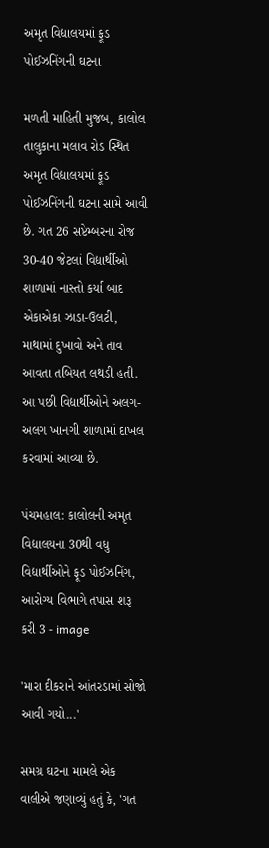અમૃત વિદ્યાલયમાં ફૂડ પોઈઝનિંગની ઘટના

મળતી માહિતી મુજબ, કાલોલ તાલુકાના મલાવ રોડ સ્થિત અમૃત વિદ્યાલયમાં ફૂડ પોઈઝનિંગની ઘટના સામે આવી છે. ગત 26 સપ્ટેમ્બરના રોજ 30-40 જેટલાં વિદ્યાર્થીઓ શાળામાં નાસ્તો કર્યા બાદ એકાએકા ઝાડા-ઉલટી, માથામાં દુખાવો અને તાવ આવતા તબિયત લથડી હતી. આ પછી વિદ્યાર્થીઓને અલગ-અલગ ખાનગી શાળામાં દાખલ કરવામાં આવ્યા છે.

પંચમહાલ: કાલોલની અમૃત વિદ્યાલયના 30થી વધુ વિદ્યાર્થીઓને ફૂડ પોઈઝનિંગ, આરોગ્ય વિભાગે તપાસ શરૂ કરી 3 - image

'મારા દીકરાને આંતરડામાં સોજો આવી ગયો...'

સમગ્ર ઘટના મામલે એક વાલીએ જણાવ્યું હતું કે, 'ગત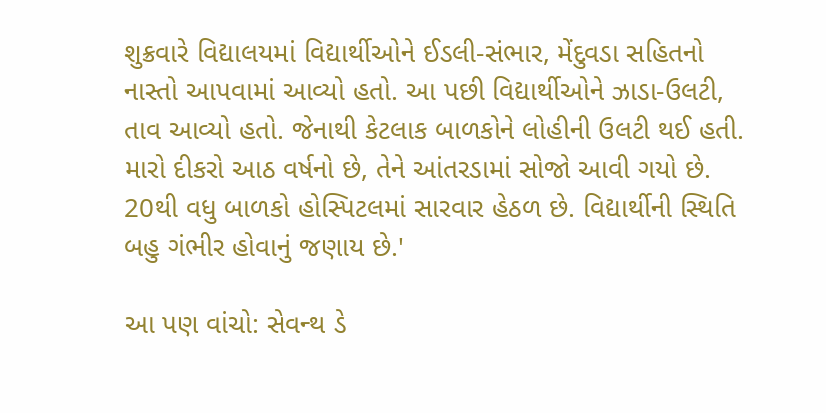શુક્રવારે વિદ્યાલયમાં વિદ્યાર્થીઓને ઈડલી-સંભાર, મેંદુવડા સહિતનો નાસ્તો આપવામાં આવ્યો હતો. આ પછી વિદ્યાર્થીઓને ઝાડા-ઉલટી, તાવ આવ્યો હતો. જેનાથી કેટલાક બાળકોને લોહીની ઉલટી થઈ હતી. મારો દીકરો આઠ વર્ષનો છે, તેને આંતરડામાં સોજો આવી ગયો છે. 20થી વધુ બાળકો હોસ્પિટલમાં સારવાર હેઠળ છે. વિદ્યાર્થીની સ્થિતિ બહુ ગંભીર હોવાનું જણાય છે.'

આ પણ વાંચો: સેવન્થ ડે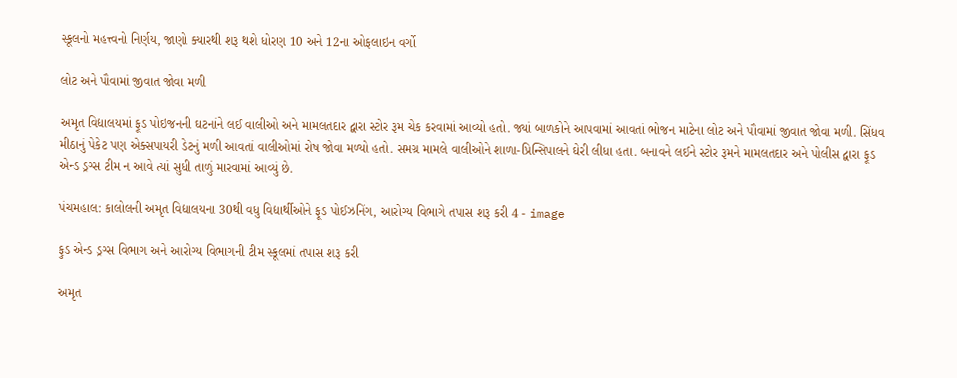સ્કૂલનો મહત્ત્વનો નિર્ણય, જાણો ક્યારથી શરૂ થશે ધોરણ 10 અને 12ના ઓફલાઇન વર્ગો

લોટ અને પૌવામાં જીવાત જોવા મળી

અમૃત વિદ્યાલયમાં ફૂડ પોઇજનની ઘટનાંને લઈ વાલીઓ અને મામલતદાર દ્વારા સ્ટોર રૂમ ચેક કરવામાં આવ્યો હતો. જ્યાં બાળકોને આપવામાં આવતાં ભોજન માટેના લોટ અને પૌવામાં જીવાત જોવા મળી. સિંધવ મીઠાનું પેકેટ પણ એક્સપાયરી ડેટનું મળી આવતાં વાલીઓમાં રોષ જોવા મળ્યો હતો. સમગ્ર મામલે વાલીઓને શાળા-પ્રિન્સિપાલને ઘેરી લીધા હતા. બનાવને લઈને સ્ટોર રૂમને મામલતદાર અને પોલીસ દ્વારા ફૂડ એન્ડ ડ્રગ્સ ટીમ ન આવે ત્યાં સુધી તાળું મારવામાં આવ્યું છે.

પંચમહાલ: કાલોલની અમૃત વિદ્યાલયના 30થી વધુ વિદ્યાર્થીઓને ફૂડ પોઈઝનિંગ, આરોગ્ય વિભાગે તપાસ શરૂ કરી 4 - image

ફુડ એન્ડ ડ્રગ્સ વિભાગ અને આરોગ્ય વિભાગની ટીમ સ્કૂલમાં તપાસ શરૂ કરી

અમૃત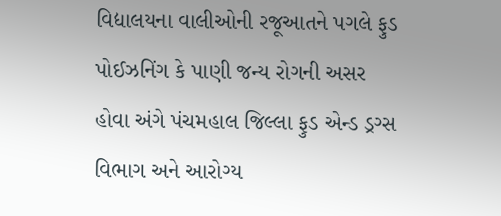વિદ્યાલયના વાલીઓની રજૂઆતને પગલે ફુડ પોઈઝનિંગ કે પાણી જન્ય રોગની અસર હોવા અંગે પંચમહાલ જિલ્લા ફુડ એન્ડ ડ્રગ્સ વિભાગ અને આરોગ્ય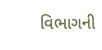વિભાગની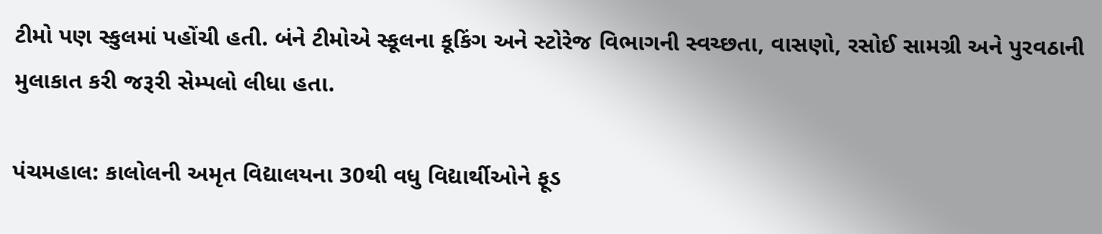ટીમો પણ સ્કુલમાં પહોંચી હતી. બંને ટીમોએ સ્કૂલના કૂકિંગ અને સ્ટોરેજ વિભાગની સ્વચ્છતા, વાસણો, રસોઈ સામગ્રી અને પુરવઠાની મુલાકાત કરી જરૂરી સેમ્પલો લીધા હતા.

પંચમહાલ: કાલોલની અમૃત વિદ્યાલયના 30થી વધુ વિદ્યાર્થીઓને ફૂડ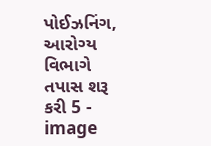પોઈઝનિંગ, આરોગ્ય વિભાગે તપાસ શરૂ કરી 5 - image